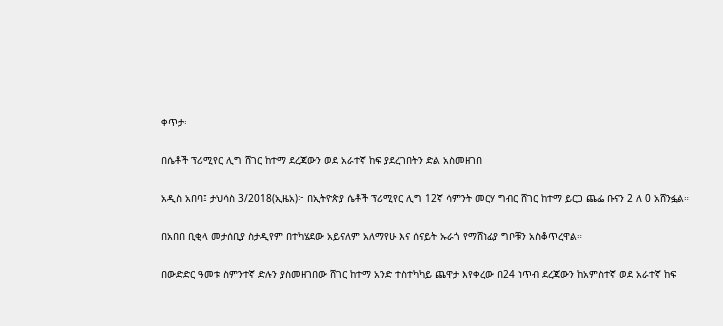ቀጥታ፡

በሴቶች ፕሪሚየር ሊግ ሸገር ከተማ ደረጃውን ወደ አራተኛ ከፍ ያደረገበትን ድል አስመዘገበ

አዲስ አበባ፤ ታህሳስ 3/2018(ኢዜአ)፦ በኢትዮጵያ ሴቶች ፕሪሚየር ሊግ 12ኛ ሳምንት መርሃ ግብር ሸገር ከተማ ይርጋ ጨፌ ቡናን 2 ለ 0 አሸንፏል።

በአበበ ቢቂላ መታሰቢያ ስታዲየም በተካሄደው አይናለም አለማየሁ እና ሰናይት ኡራጎ የማሸነፊያ ግቦቹን አስቆጥረዋል።

በውድድር ዓመቱ ስምንተኛ ድሉን ያስመዘገበው ሸገር ከተማ አንድ ተስተካካይ ጨዋታ እየቀረው በ24 ነጥብ ደረጃውን ከአምስተኛ ወደ አራተኛ ከፍ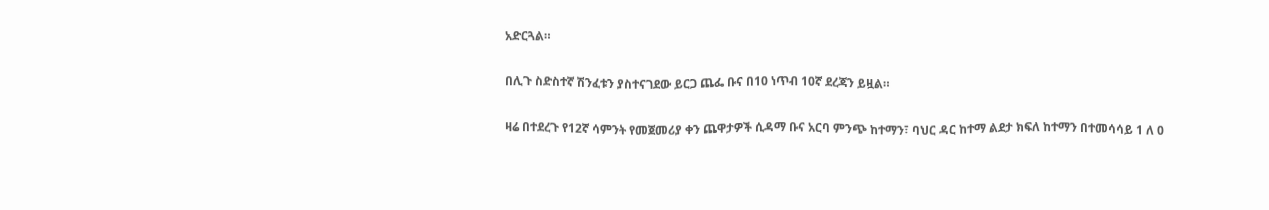አድርጓል።

በሊጉ ስድስተኛ ሽንፈቱን ያስተናገደው ይርጋ ጨፌ ቡና በ10 ነጥብ 10ኛ ደረጃን ይዟል።

ዛሬ በተደረጉ የ12ኛ ሳምንት የመጀመሪያ ቀን ጨዋታዎች ሲዳማ ቡና አርባ ምንጭ ከተማን፣ ባህር ዳር ከተማ ልደታ ክፍለ ከተማን በተመሳሳይ 1 ለ 0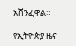አሸንፈዋል።

የኢትዮጵያ ዜና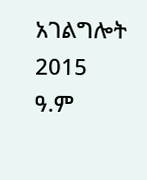አገልግሎት
2015
ዓ.ም